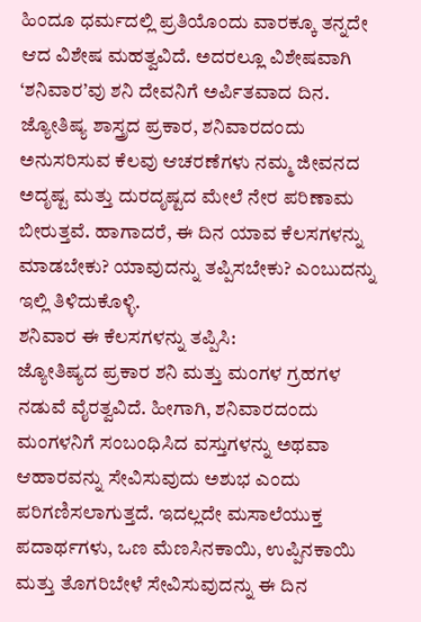ಹಿಂದೂ ಧರ್ಮದಲ್ಲಿ ಪ್ರತಿಯೊಂದು ವಾರಕ್ಕೂ ತನ್ನದೇ ಆದ ವಿಶೇಷ ಮಹತ್ವವಿದೆ. ಅದರಲ್ಲೂ ವಿಶೇಷವಾಗಿ ‘ಶನಿವಾರ’ವು ಶನಿ ದೇವನಿಗೆ ಅರ್ಪಿತವಾದ ದಿನ. ಜ್ಯೋತಿಷ್ಯ ಶಾಸ್ತ್ರದ ಪ್ರಕಾರ, ಶನಿವಾರದಂದು ಅನುಸರಿಸುವ ಕೆಲವು ಆಚರಣೆಗಳು ನಮ್ಮ ಜೀವನದ ಅದೃಷ್ಟ ಮತ್ತು ದುರದೃಷ್ಟದ ಮೇಲೆ ನೇರ ಪರಿಣಾಮ ಬೀರುತ್ತವೆ. ಹಾಗಾದರೆ, ಈ ದಿನ ಯಾವ ಕೆಲಸಗಳನ್ನು ಮಾಡಬೇಕು? ಯಾವುದನ್ನು ತಪ್ಪಿಸಬೇಕು? ಎಂಬುದನ್ನು ಇಲ್ಲಿ ತಿಳಿದುಕೊಳ್ಳಿ.
ಶನಿವಾರ ಈ ಕೆಲಸಗಳನ್ನು ತಪ್ಪಿಸಿ:
ಜ್ಯೋತಿಷ್ಯದ ಪ್ರಕಾರ ಶನಿ ಮತ್ತು ಮಂಗಳ ಗ್ರಹಗಳ ನಡುವೆ ವೈರತ್ವವಿದೆ. ಹೀಗಾಗಿ, ಶನಿವಾರದಂದು ಮಂಗಳನಿಗೆ ಸಂಬಂಧಿಸಿದ ವಸ್ತುಗಳನ್ನು ಅಥವಾ ಆಹಾರವನ್ನು ಸೇವಿಸುವುದು ಅಶುಭ ಎಂದು ಪರಿಗಣಿಸಲಾಗುತ್ತದೆ. ಇದಲ್ಲದೇ ಮಸಾಲೆಯುಕ್ತ ಪದಾರ್ಥಗಳು, ಒಣ ಮೆಣಸಿನಕಾಯಿ, ಉಪ್ಪಿನಕಾಯಿ ಮತ್ತು ತೊಗರಿಬೇಳೆ ಸೇವಿಸುವುದನ್ನು ಈ ದಿನ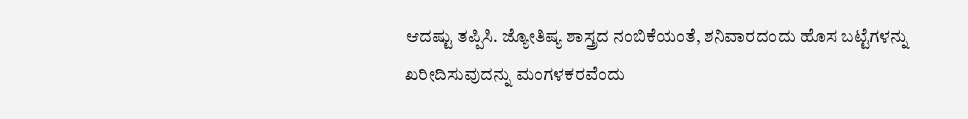ಆದಷ್ಟು ತಪ್ಪಿಸಿ. ಜ್ಯೋತಿಷ್ಯ ಶಾಸ್ತ್ರದ ನಂಬಿಕೆಯಂತೆ, ಶನಿವಾರದಂದು ಹೊಸ ಬಟ್ಟೆಗಳನ್ನು ಖರೀದಿಸುವುದನ್ನು ಮಂಗಳಕರವೆಂದು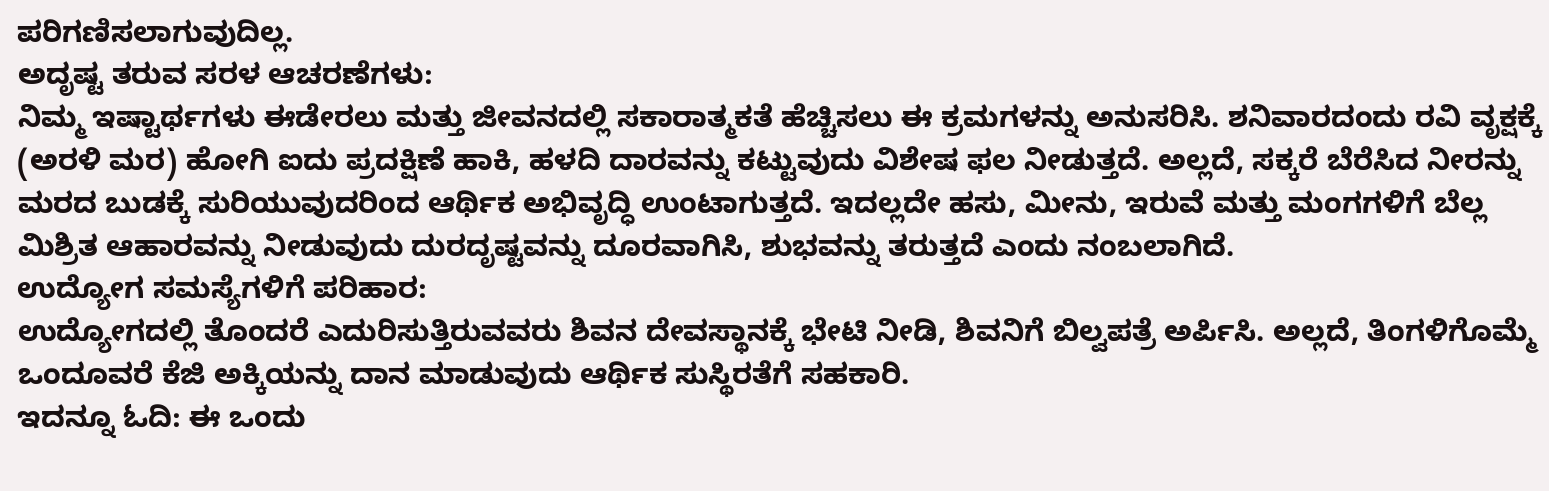ಪರಿಗಣಿಸಲಾಗುವುದಿಲ್ಲ.
ಅದೃಷ್ಟ ತರುವ ಸರಳ ಆಚರಣೆಗಳು:
ನಿಮ್ಮ ಇಷ್ಟಾರ್ಥಗಳು ಈಡೇರಲು ಮತ್ತು ಜೀವನದಲ್ಲಿ ಸಕಾರಾತ್ಮಕತೆ ಹೆಚ್ಚಿಸಲು ಈ ಕ್ರಮಗಳನ್ನು ಅನುಸರಿಸಿ. ಶನಿವಾರದಂದು ರವಿ ವೃಕ್ಷಕ್ಕೆ (ಅರಳಿ ಮರ) ಹೋಗಿ ಐದು ಪ್ರದಕ್ಷಿಣೆ ಹಾಕಿ, ಹಳದಿ ದಾರವನ್ನು ಕಟ್ಟುವುದು ವಿಶೇಷ ಫಲ ನೀಡುತ್ತದೆ. ಅಲ್ಲದೆ, ಸಕ್ಕರೆ ಬೆರೆಸಿದ ನೀರನ್ನು ಮರದ ಬುಡಕ್ಕೆ ಸುರಿಯುವುದರಿಂದ ಆರ್ಥಿಕ ಅಭಿವೃದ್ಧಿ ಉಂಟಾಗುತ್ತದೆ. ಇದಲ್ಲದೇ ಹಸು, ಮೀನು, ಇರುವೆ ಮತ್ತು ಮಂಗಗಳಿಗೆ ಬೆಲ್ಲ ಮಿಶ್ರಿತ ಆಹಾರವನ್ನು ನೀಡುವುದು ದುರದೃಷ್ಟವನ್ನು ದೂರವಾಗಿಸಿ, ಶುಭವನ್ನು ತರುತ್ತದೆ ಎಂದು ನಂಬಲಾಗಿದೆ.
ಉದ್ಯೋಗ ಸಮಸ್ಯೆಗಳಿಗೆ ಪರಿಹಾರ:
ಉದ್ಯೋಗದಲ್ಲಿ ತೊಂದರೆ ಎದುರಿಸುತ್ತಿರುವವರು ಶಿವನ ದೇವಸ್ಥಾನಕ್ಕೆ ಭೇಟಿ ನೀಡಿ, ಶಿವನಿಗೆ ಬಿಲ್ವಪತ್ರೆ ಅರ್ಪಿಸಿ. ಅಲ್ಲದೆ, ತಿಂಗಳಿಗೊಮ್ಮೆ ಒಂದೂವರೆ ಕೆಜಿ ಅಕ್ಕಿಯನ್ನು ದಾನ ಮಾಡುವುದು ಆರ್ಥಿಕ ಸುಸ್ಥಿರತೆಗೆ ಸಹಕಾರಿ.
ಇದನ್ನೂ ಓದಿ: ಈ ಒಂದು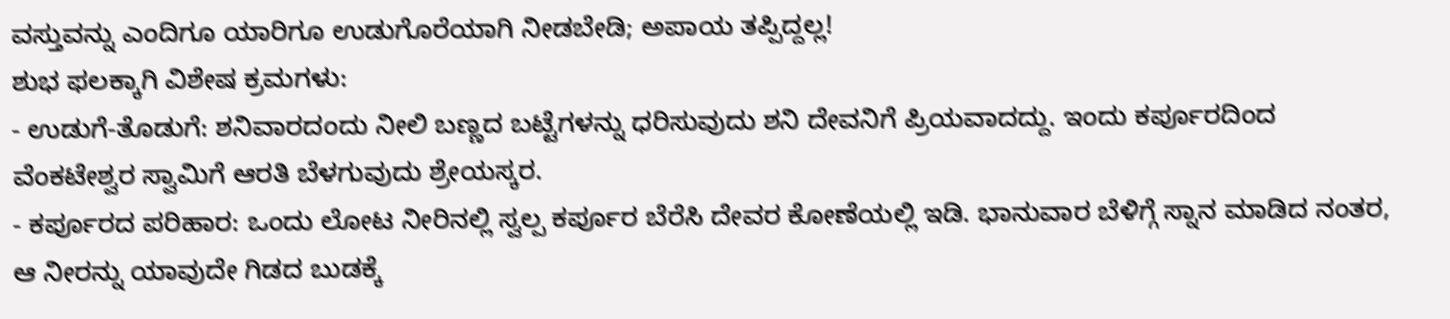ವಸ್ತುವನ್ನು ಎಂದಿಗೂ ಯಾರಿಗೂ ಉಡುಗೊರೆಯಾಗಿ ನೀಡಬೇಡಿ; ಅಪಾಯ ತಪ್ಪಿದ್ದಲ್ಲ!
ಶುಭ ಫಲಕ್ಕಾಗಿ ವಿಶೇಷ ಕ್ರಮಗಳು:
- ಉಡುಗೆ-ತೊಡುಗೆ: ಶನಿವಾರದಂದು ನೀಲಿ ಬಣ್ಣದ ಬಟ್ಟೆಗಳನ್ನು ಧರಿಸುವುದು ಶನಿ ದೇವನಿಗೆ ಪ್ರಿಯವಾದದ್ದು. ಇಂದು ಕರ್ಪೂರದಿಂದ ವೆಂಕಟೇಶ್ವರ ಸ್ವಾಮಿಗೆ ಆರತಿ ಬೆಳಗುವುದು ಶ್ರೇಯಸ್ಕರ.
- ಕರ್ಪೂರದ ಪರಿಹಾರ: ಒಂದು ಲೋಟ ನೀರಿನಲ್ಲಿ ಸ್ವಲ್ಪ ಕರ್ಪೂರ ಬೆರೆಸಿ ದೇವರ ಕೋಣೆಯಲ್ಲಿ ಇಡಿ. ಭಾನುವಾರ ಬೆಳಿಗ್ಗೆ ಸ್ನಾನ ಮಾಡಿದ ನಂತರ, ಆ ನೀರನ್ನು ಯಾವುದೇ ಗಿಡದ ಬುಡಕ್ಕೆ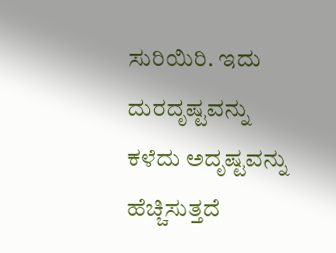ಸುರಿಯಿರಿ. ಇದು ದುರದೃಷ್ಟವನ್ನು ಕಳೆದು ಅದೃಷ್ಟವನ್ನು ಹೆಚ್ಚಿಸುತ್ತದೆ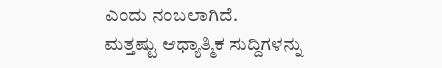ಎಂದು ನಂಬಲಾಗಿದೆ.
ಮತ್ತಷ್ಟು ಆಧ್ಯಾತ್ಮಿಕ ಸುದ್ದಿಗಳನ್ನು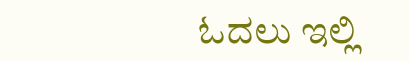ಓದಲು ಇಲ್ಲಿ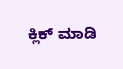ಕ್ಲಿಕ್ ಮಾಡಿ